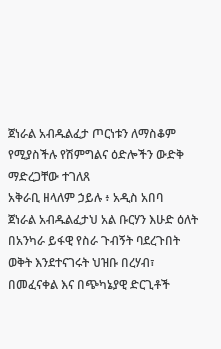ጀነራል አብዱልፈታ ጦርነቱን ለማስቆም የሚያስችሉ የሽምግልና ዕድሎችን ውድቅ ማድረጋቸው ተገለጸ
አቅራቢ ዘላለም ኃይሉ ፥ አዲስ አበባ
ጀነራል አብዱልፈታህ አል ቡርሃን እሁድ ዕለት በአንካራ ይፋዊ የስራ ጉብኝት ባደረጉበት ወቅት እንደተናገሩት ህዝቡ በረሃብ፣ በመፈናቀል እና በጭካኔያዊ ድርጊቶች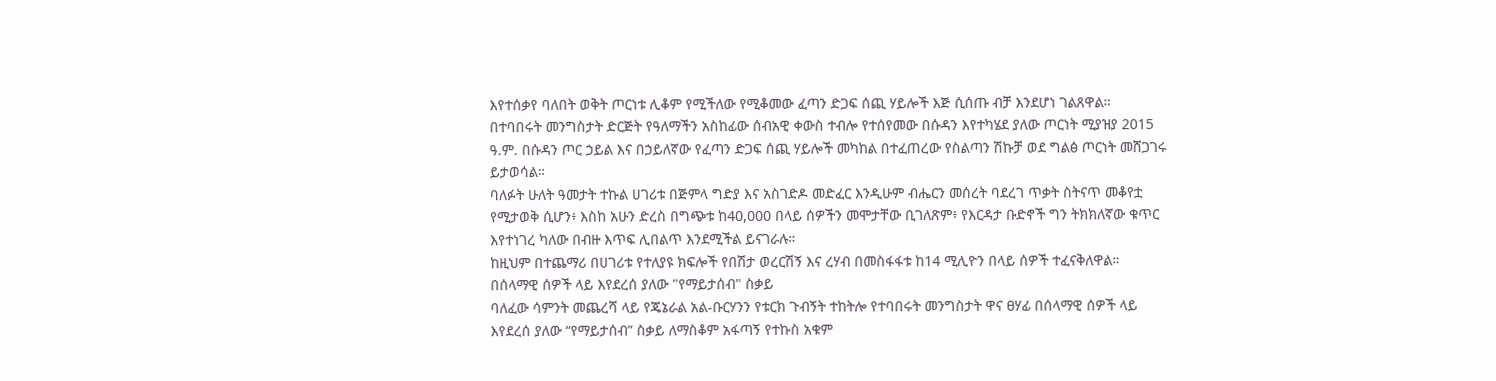እየተሰቃየ ባለበት ወቅት ጦርነቱ ሊቆም የሚችለው የሚቆመው ፈጣን ድጋፍ ሰጪ ሃይሎች እጅ ሲሰጡ ብቻ እንደሆነ ገልጸዋል።
በተባበሩት መንግስታት ድርጅት የዓለማችን አስከፊው ሰብአዊ ቀውስ ተብሎ የተሰየመው በሱዳን እየተካሄደ ያለው ጦርነት ሚያዝያ 2015 ዓ.ም. በሱዳን ጦር ኃይል እና በኃይለኛው የፈጣን ድጋፍ ሰጪ ሃይሎች መካከል በተፈጠረው የስልጣን ሽኩቻ ወደ ግልፅ ጦርነት መሸጋገሩ ይታወሳል።
ባለፉት ሁለት ዓመታት ተኩል ሀገሪቱ በጅምላ ግድያ እና አስገድዶ መድፈር እንዲሁም ብሔርን መሰረት ባደረገ ጥቃት ስትናጥ መቆየቷ የሚታወቅ ሲሆን፥ እስከ አሁን ድረስ በግጭቱ ከ40,000 በላይ ሰዎችን መሞታቸው ቢገለጽም፥ የእርዳታ ቡድኖች ግን ትክክለኛው ቁጥር እየተነገረ ካለው በብዙ እጥፍ ሊበልጥ እንደሚችል ይናገራሉ።
ከዚህም በተጨማሪ በሀገሪቱ የተለያዩ ክፍሎች የበሽታ ወረርሽኝ እና ረሃብ በመስፋፋቱ ከ14 ሚሊዮን በላይ ሰዎች ተፈናቅለዋል።
በሰላማዊ ሰዎች ላይ እየደረሰ ያለው "የማይታሰብ" ስቃይ
ባለፈው ሳምንት መጨረሻ ላይ የጄኔራል አል-ቡርሃንን የቱርክ ጉብኝት ተከትሎ የተባበሩት መንግስታት ዋና ፀሃፊ በሰላማዊ ሰዎች ላይ እየደረሰ ያለው “የማይታሰብ” ስቃይ ለማስቆም አፋጣኝ የተኩስ አቁም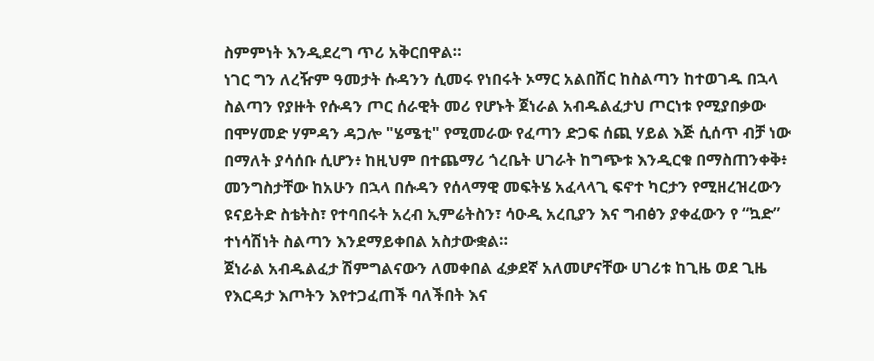ስምምነት እንዲደረግ ጥሪ አቅርበዋል።
ነገር ግን ለረዥም ዓመታት ሱዳንን ሲመሩ የነበሩት ኦማር አልበሽር ከስልጣን ከተወገዱ በኋላ ስልጣን የያዙት የሱዳን ጦር ሰራዊት መሪ የሆኑት ጀነራል አብዱልፈታህ ጦርነቱ የሚያበቃው በሞሃመድ ሃምዳን ዳጋሎ "ሄሜቲ" የሚመራው የፈጣን ድጋፍ ሰጪ ሃይል እጅ ሲሰጥ ብቻ ነው በማለት ያሳሰቡ ሲሆን፥ ከዚህም በተጨማሪ ጎረቤት ሀገራት ከግጭቱ እንዲርቁ በማስጠንቀቅ፥ መንግስታቸው ከአሁን በኋላ በሱዳን የሰላማዊ መፍትሄ አፈላላጊ ፍኖተ ካርታን የሚዘረዝረውን ዩናይትድ ስቴትስ፣ የተባበሩት አረብ ኢምሬትስን፣ ሳዑዲ አረቢያን እና ግብፅን ያቀፈውን የ “ኳድ” ተነሳሽነት ስልጣን እንደማይቀበል አስታውቋል።
ጀነራል አብዱልፈታ ሽምግልናውን ለመቀበል ፈቃደኛ አለመሆናቸው ሀገሪቱ ከጊዜ ወደ ጊዜ የእርዳታ እጦትን እየተጋፈጠች ባለችበት እና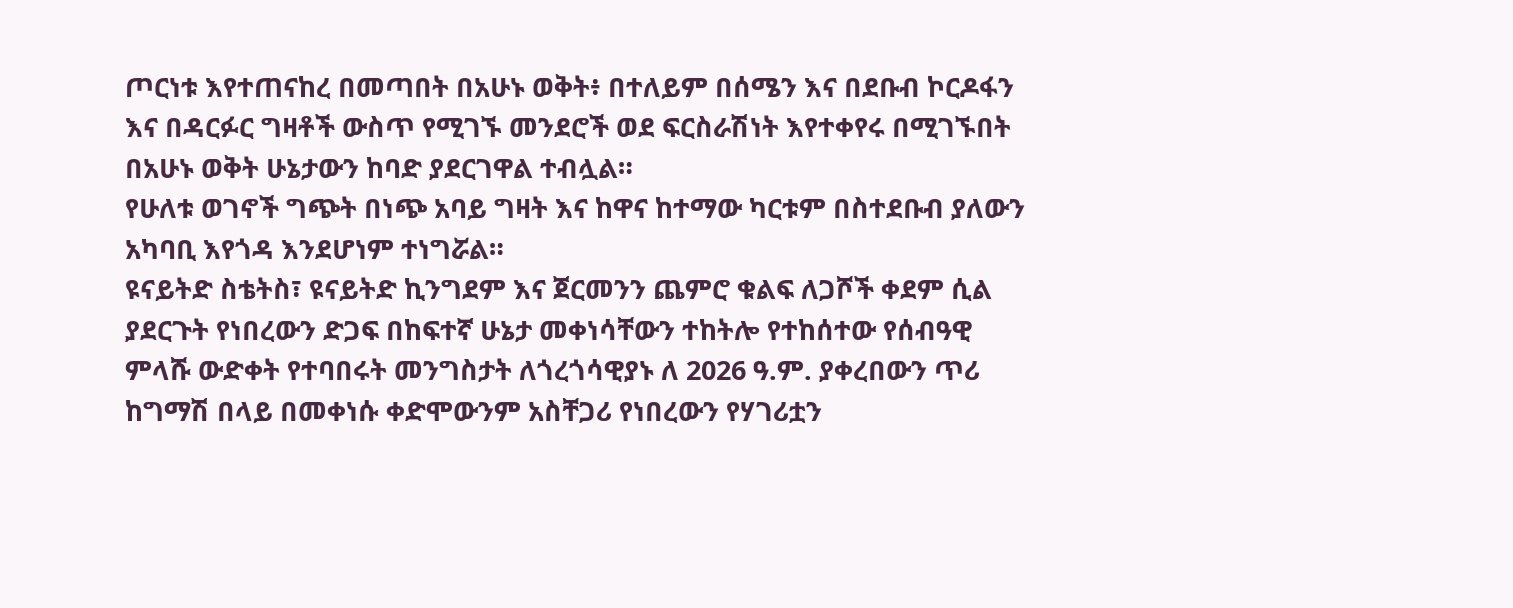ጦርነቱ እየተጠናከረ በመጣበት በአሁኑ ወቅት፥ በተለይም በሰሜን እና በደቡብ ኮርዶፋን እና በዳርፉር ግዛቶች ውስጥ የሚገኙ መንደሮች ወደ ፍርስራሽነት እየተቀየሩ በሚገኙበት በአሁኑ ወቅት ሁኔታውን ከባድ ያደርገዋል ተብሏል።
የሁለቱ ወገኖች ግጭት በነጭ አባይ ግዛት እና ከዋና ከተማው ካርቱም በስተደቡብ ያለውን አካባቢ እየጎዳ እንደሆነም ተነግሯል።
ዩናይትድ ስቴትስ፣ ዩናይትድ ኪንግደም እና ጀርመንን ጨምሮ ቁልፍ ለጋሾች ቀደም ሲል ያደርጉት የነበረውን ድጋፍ በከፍተኛ ሁኔታ መቀነሳቸውን ተከትሎ የተከሰተው የሰብዓዊ ምላሹ ውድቀት የተባበሩት መንግስታት ለጎረጎሳዊያኑ ለ 2026 ዓ.ም. ያቀረበውን ጥሪ ከግማሽ በላይ በመቀነሱ ቀድሞውንም አስቸጋሪ የነበረውን የሃገሪቷን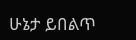ሁኔታ ይበልጥ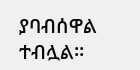ያባብሰዋል ተብሏል።